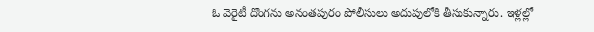ఓ వెరైటీ దొంగను అనంతపురం పోలీసులు అదుపులోకి తీసుకున్నారు. ఇళ్లల్లో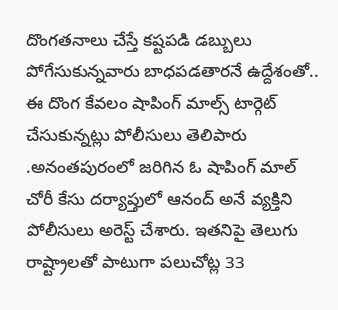దొంగతనాలు చేస్తే కష్టపడి డబ్బులు పోగేసుకున్నవారు బాధపడతారనే ఉద్దేశంతో.. ఈ దొంగ కేవలం షాపింగ్ మాల్స్ టార్గెట్ చేసుకున్నట్లు పోలీసులు తెలిపారు .అనంతపురంలో జరిగిన ఓ షాపింగ్ మాల్ చోరీ కేసు దర్యాప్తులో ఆనంద్ అనే వ్యక్తిని పోలీసులు అరెస్ట్ చేశారు. ఇతనిపై తెలుగు రాష్ట్రాలతో పాటుగా పలుచోట్ల 33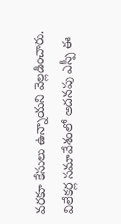వరకూ కేసులు ఉన్నాయని వెల్లడించారు. విలేకర్ల సమావేశంలో అదనపు ఎస్పీ ఈ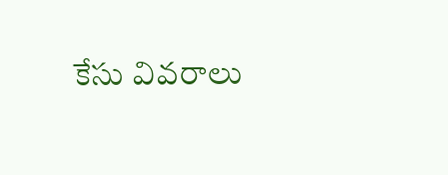కేసు వివరాలు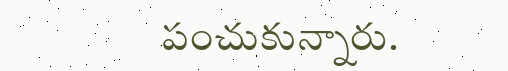పంచుకున్నారు.